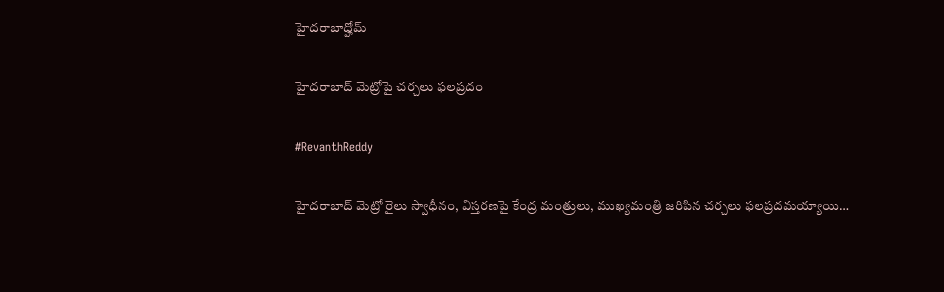హైదరాబాద్హోమ్

హైద‌రాబాద్ మెట్రోపై చ‌ర్చ‌లు ఫ‌ల‌ప్ర‌దం

#RevanthReddy

హైద‌రాబాద్ మెట్రో రైలు స్వాధీనం, విస్త‌ర‌ణ‌పై కేంద్ర మంత్రులు, ముఖ్య‌మంత్రి జ‌రిపిన చ‌ర్చ‌లు ఫ‌ల‌ప్ర‌ద‌మ‌య్యాయి…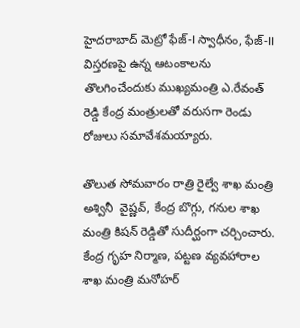హైద‌రాబాద్ మెట్రో ఫేజ్‌-I స్వాధీనం, ఫేజ్‌-II విస్త‌ర‌ణ‌పై ఉన్న ఆటంకాల‌ను తొల‌గించేందుకు ముఖ్య‌మంత్రి ఎ.రేవంత్ రెడ్డి కేంద్ర మంత్రుల‌తో వ‌రుస‌గా రెండు రోజులు స‌మావేశ‌మ‌య్యారు.

తొలుత సోమ‌వారం రాత్రి రైల్వే శాఖ మంత్రి అశ్వినీ  వైష్ణ‌వ్‌, కేంద్ర బొగ్గు, గ‌నుల శాఖ మంత్రి కిష‌న్ రెడ్డితో సుదీర్ఘంగా చ‌ర్చించారు. కేంద్ర గృహ నిర్మాణ‌, ప‌ట్ట‌ణ వ్య‌వ‌హారాల శాఖ మంత్రి మ‌నోహ‌ర్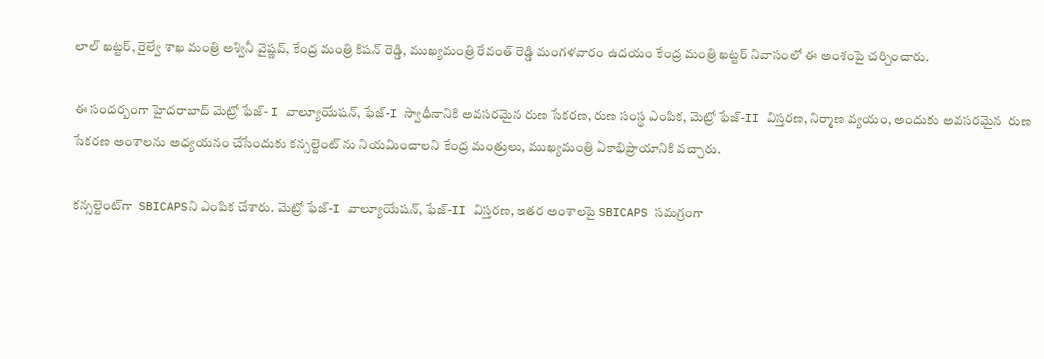లాల్ ఖ‌ట్ట‌ర్‌, రైల్వే శాఖ మంత్రి అశ్వినీ వైష్ణ‌వ్, కేంద్ర మంత్రి కిష‌న్ రెడ్డి, ముఖ్య‌మంత్రి రేవంత్ రెడ్డి మంగ‌ళ‌వారం ఉద‌యం కేంద్ర మంత్రి ఖ‌ట్ట‌ర్ నివాసంలో ఈ అంశంపై చ‌ర్చించారు.

ఈ సంద‌ర్బంగా హైద‌రాబాద్ మెట్రో ఫేజ్‌- I వాల్యూయేష‌న్‌, ఫేజ్‌-I స్వాధీనానికి అవ‌స‌ర‌మైన రుణ సేక‌ర‌ణ‌, రుణ సంస్థ ఎంపిక, మెట్రో ఫేజ్‌-II విస్త‌ర‌ణ‌, నిర్మాణ‌ వ్య‌యం, అందుకు అవ‌స‌ర‌మైన  రుణ సేక‌ర‌ణ అంశాల‌ను అధ్య‌య‌నం చేసేందుకు క‌న్స‌ల్టెంట్ ను నియ‌మించాల‌ని కేంద్ర మంత్రులు, ముఖ్య‌మంత్రి ఏకాభిప్రాయానికి వ‌చ్చారు.

క‌న్స‌ల్టెంట్‌గా  SBICAPSని ఎంపిక చేశారు. మెట్రో ఫేజ్‌-I వాల్యూయేష‌న్‌, ఫేజ్‌-II విస్త‌ర‌ణ‌, ఇత‌ర అంశాల‌పై SBICAPS స‌మ‌గ్రంగా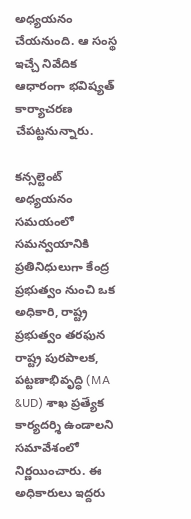అధ్య‌య‌నం చేయ‌నుంది. ఆ సంస్థ ఇచ్చే నివేదిక ఆధారంగా భ‌విష్య‌త్ కార్యాచ‌ర‌ణ చేప‌ట్ట‌నున్నారు.

క‌న్స‌ల్టెంట్ అధ్య‌య‌నం స‌మ‌యంలో స‌మ‌న్వ‌యానికి ప్ర‌తినిధులుగా కేంద్ర ప్ర‌భుత్వం నుంచి ఒక అధికారి, రాష్ట్ర ప్ర‌భుత్వం త‌ర‌ఫున రాష్ట్ర పుర‌పాల‌క‌, ప‌ట్ట‌ణాభివృద్ధి (MA &UD) శాఖ ప్ర‌త్యేక కార్య‌ద‌ర్శి ఉండాల‌ని స‌మావేశంలో నిర్ణ‌యించారు. ఈ అధికారులు ఇద్ద‌రు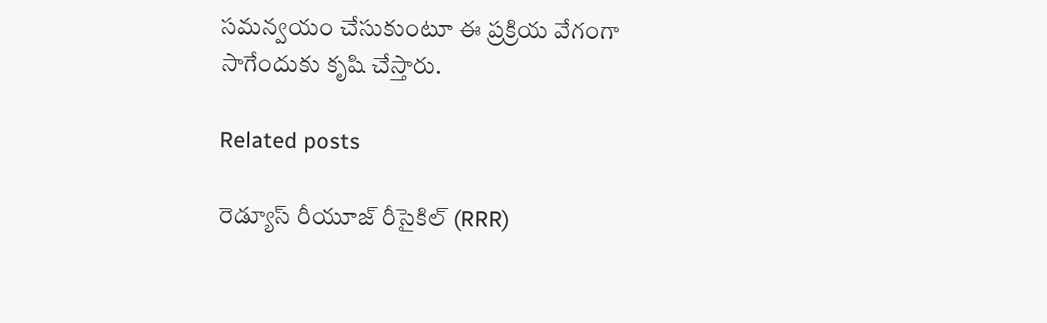స‌మ‌న్వ‌యం చేసుకుంటూ ఈ ప్ర‌క్రియ వేగంగా సాగేందుకు కృషి చేస్తారు.

Related posts

రెడ్యూస్ రీయూజ్ రీసైకిల్ (RRR)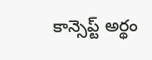కాన్సెప్ట్ అర్థం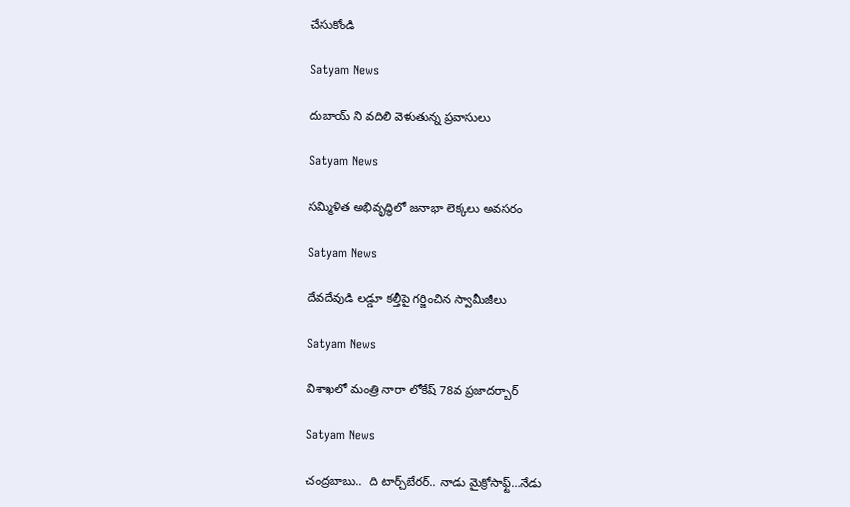చేసుకోండి

Satyam News

దుబాయ్ ని వదిలి వెళుతున్న ప్రవాసులు

Satyam News

సమ్మిళిత అభివృద్ధిలో జనాభా లెక్కలు అవసరం

Satyam News

దేవదేవుడి లడ్డూ కల్తీపై గర్జించిన స్వామీజీలు

Satyam News

విశాఖలో మంత్రి నారా లోకేష్ 78వ ప్రజాదర్బార్

Satyam News

చంద్రబాబు..  ది టార్చ్‌బేరర్‌.. నాడు మైక్రోసాఫ్ట్‌…నేడు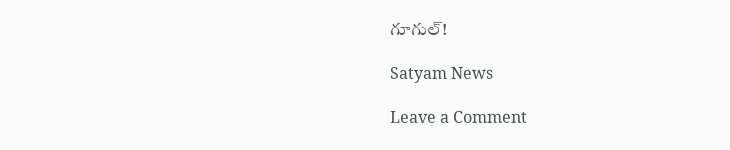గూగుల్‌!

Satyam News

Leave a Comment